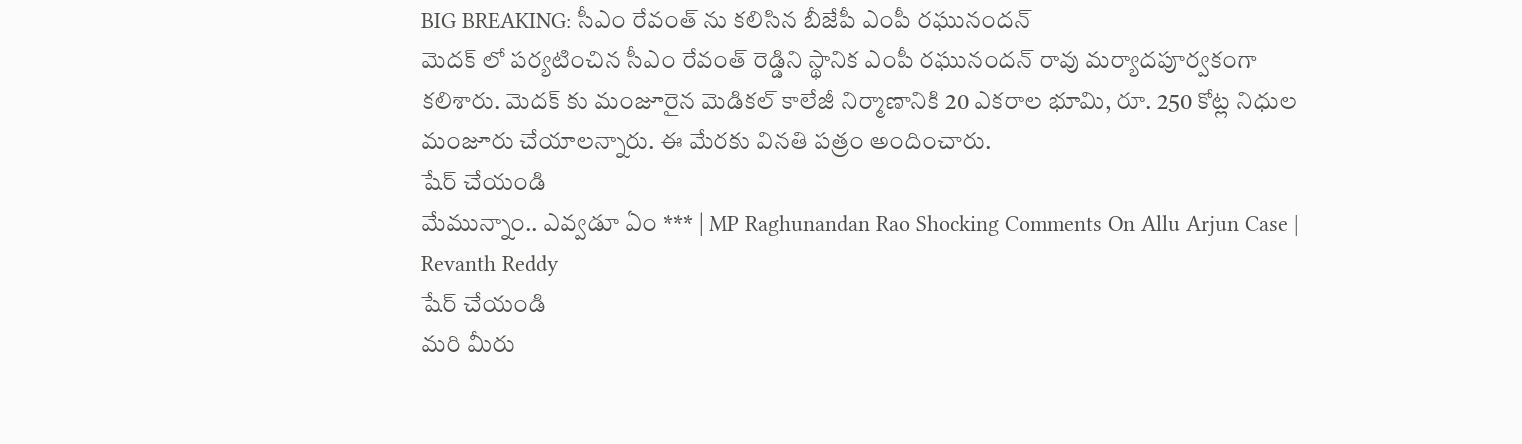BIG BREAKING: సీఎం రేవంత్ ను కలిసిన బీజేపీ ఎంపీ రఘునందన్
మెదక్ లో పర్యటించిన సీఎం రేవంత్ రెడ్డిని స్థానిక ఎంపీ రఘునందన్ రావు మర్యాదపూర్వకంగా కలిశారు. మెదక్ కు మంజూరైన మెడికల్ కాలేజీ నిర్మాణానికి 20 ఎకరాల భూమి, రూ. 250 కోట్ల నిధుల మంజూరు చేయాలన్నారు. ఈ మేరకు వినతి పత్రం అందించారు.
షేర్ చేయండి
మేమున్నాం.. ఎవ్వడూ ఏం *** | MP Raghunandan Rao Shocking Comments On Allu Arjun Case | Revanth Reddy
షేర్ చేయండి
మరి మీరు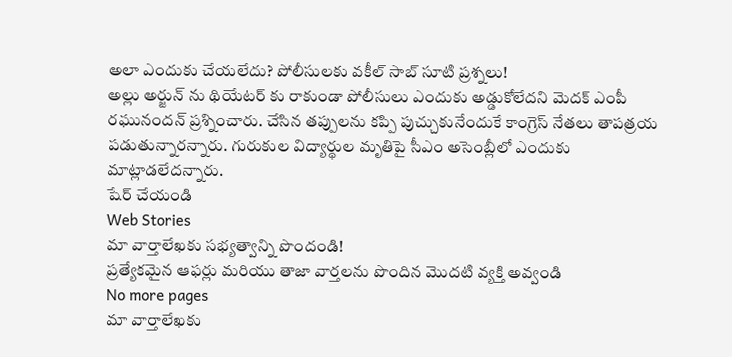అలా ఎందుకు చేయలేదు? పోలీసులకు వకీల్ సాబ్ సూటి ప్రశ్నలు!
అల్లు అర్జున్ ను థియేటర్ కు రాకుండా పోలీసులు ఎందుకు అడ్డుకోలేదని మెదక్ ఎంపీ రఘునందన్ ప్రశ్నించారు. చేసిన తప్పులను కప్పి పుచ్చుకునేందుకే కాంగ్రెస్ నేతలు తాపత్రయ పడుతున్నారన్నారు. గురుకుల విద్యార్థుల మృతిపై సీఎం అసెంబ్లీలో ఎందుకు మాట్లాడలేదన్నారు.
షేర్ చేయండి
Web Stories
మా వార్తాలేఖకు సభ్యత్వాన్ని పొందండి!
ప్రత్యేకమైన ఆఫర్లు మరియు తాజా వార్తలను పొందిన మొదటి వ్యక్తి అవ్వండి
No more pages
మా వార్తాలేఖకు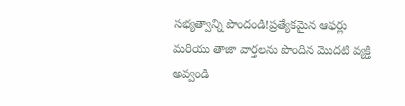సభ్యత్వాన్ని పొందండి!ప్రత్యేకమైన ఆఫర్లు మరియు తాజా వార్తలను పొందిన మొదటి వ్యక్తి అవ్వండి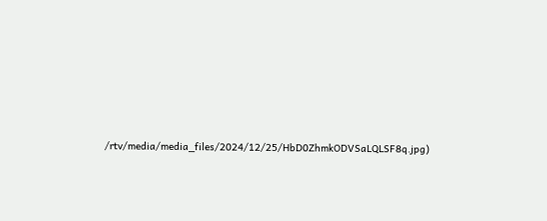/rtv/media/media_files/2024/12/25/HbD0ZhmkODVSaLQLSF8q.jpg)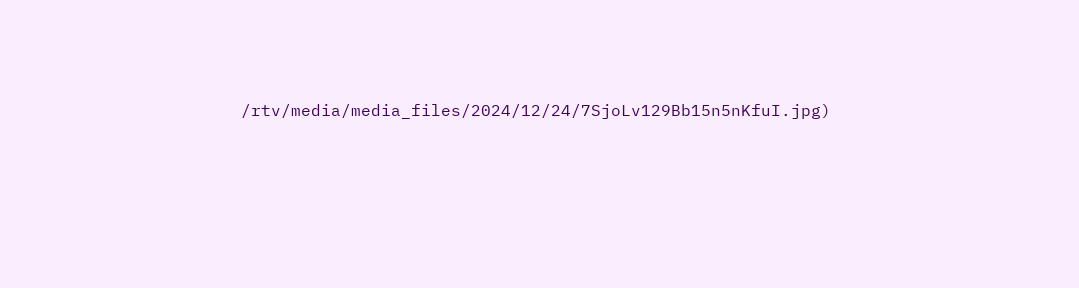/rtv/media/media_files/2024/12/24/7SjoLv129Bb15n5nKfuI.jpg)